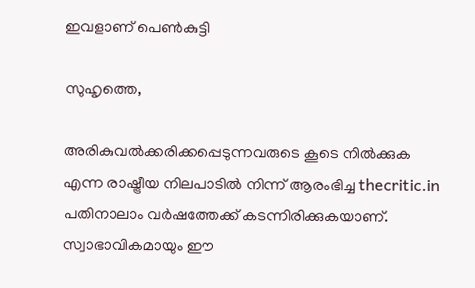ഇവളാണ് പെണ്‍കുട്ടി

സുഹൃത്തെ,

അരികുവല്‍ക്കരിക്കപ്പെടുന്നവരുടെ കൂടെ നില്‍ക്കുക എന്ന രാഷ്ട്രീയ നിലപാടില്‍ നിന്ന് ആരംഭിച്ച thecritic.in പതിനാലാം വര്‍ഷത്തേക്ക് കടന്നിരിക്കുകയാണ്. സ്വാഭാവികമായും ഈ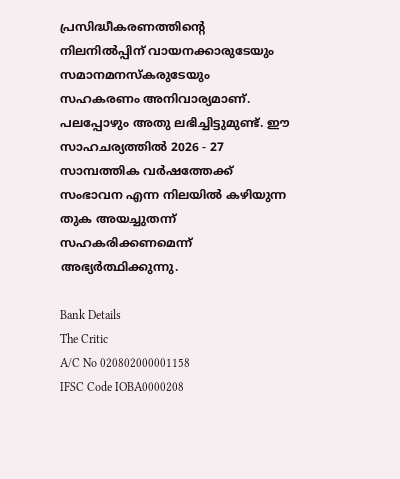പ്രസിദ്ധീകരണത്തിന്റെ നിലനില്‍പ്പിന് വായനക്കാരുടേയും സമാനമനസ്‌കരുടേയും സഹകരണം അനിവാര്യമാണ്. പലപ്പോഴും അതു ലഭിച്ചിട്ടുമുണ്ട്. ഈ സാഹചര്യത്തില്‍ 2026 - 27 സാമ്പത്തിക വര്‍ഷത്തേക്ക് സംഭാവന എന്ന നിലയില്‍ കഴിയുന്ന തുക അയച്ചുതന്ന് സഹകരിക്കണമെന്ന് അഭ്യര്‍ത്ഥിക്കുന്നു.

Bank Details
The Critic
A/C No 020802000001158
IFSC Code IOBA0000208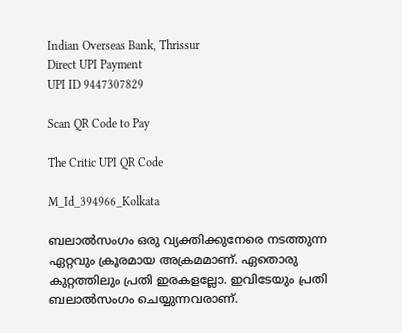Indian Overseas Bank, Thrissur
Direct UPI Payment
UPI ID 9447307829

Scan QR Code to Pay

The Critic UPI QR Code

M_Id_394966_Kolkata

ബലാല്‍സംഗം ഒരു വ്യക്തിക്കുനേരെ നടത്തുന്ന ഏറ്റവും ക്രൂരമായ അക്രമമാണ്. ഏതൊരു കുറ്റത്തിലും പ്രതി ഇരകളല്ലോ. ഇവിടേയും പ്രതി ബലാല്‍സംഗം ചെയ്യുന്നവരാണ്.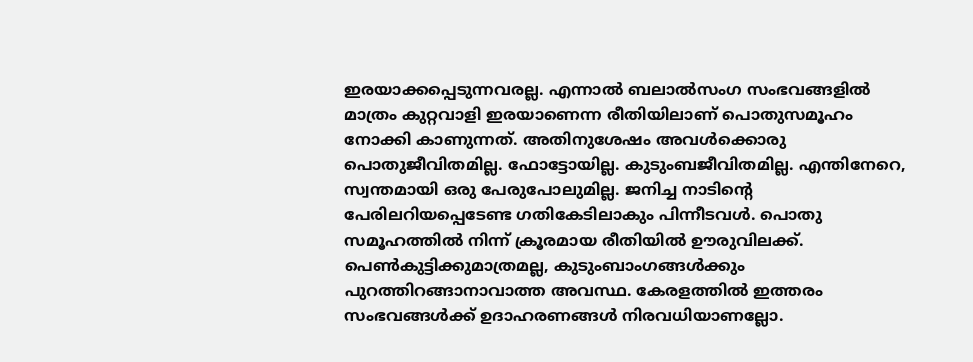ഇരയാക്കപ്പെടുന്നവരല്ല. എന്നാല്‍ ബലാല്‍സംഗ സംഭവങ്ങളില്‍ മാത്രം കുറ്റവാളി ഇരയാണെന്ന രീതിയിലാണ് പൊതുസമൂഹം നോക്കി കാണുന്നത്. അതിനുശേഷം അവള്‍ക്കൊരു പൊതുജീവിതമില്ല. ഫോട്ടോയില്ല. കുടുംബജീവിതമില്ല. എന്തിനേറെ, സ്വന്തമായി ഒരു പേരുപോലുമില്ല. ജനിച്ച നാടിന്റെ പേരിലറിയപ്പെടേണ്ട ഗതികേടിലാകും പിന്നീടവള്‍. പൊതു സമൂഹത്തില്‍ നിന്ന് ക്രൂരമായ രീതിയില്‍ ഊരുവിലക്ക്. പെണ്‍കുട്ടിക്കുമാത്രമല്ല, കുടുംബാംഗങ്ങള്‍ക്കും പുറത്തിറങ്ങാനാവാത്ത അവസ്ഥ. കേരളത്തില്‍ ഇത്തരം സംഭവങ്ങള്‍ക്ക് ഉദാഹരണങ്ങള്‍ നിരവധിയാണല്ലോ.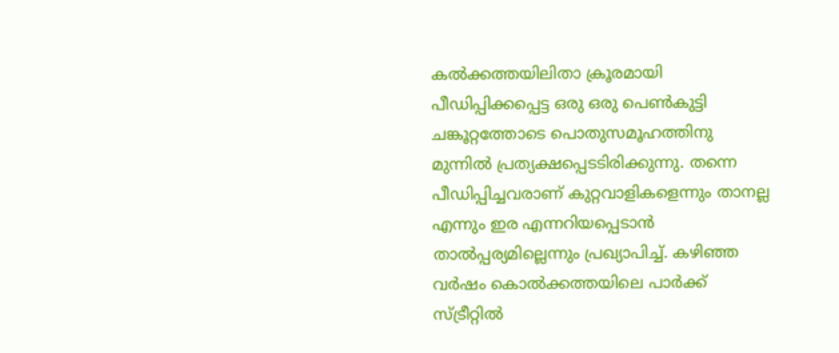കല്‍ക്കത്തയിലിതാ ക്രൂരമായി പീഡിപ്പിക്കപ്പെട്ട ഒരു ഒരു പെണ്‍കുട്ടി ചങ്കൂറ്റത്തോടെ പൊതുസമൂഹത്തിനു മുന്നില്‍ പ്രത്യക്ഷപ്പെടടിരിക്കുന്നു. തന്നെ പീഡിപ്പിച്ചവരാണ് കുറ്റവാളികളെന്നും താനല്ല എന്നും ഇര എന്നറിയപ്പെടാന്‍ താല്‍പ്പര്യമില്ലെന്നും പ്രഖ്യാപിച്ച്. കഴിഞ്ഞ വര്‍ഷം കൊല്‍ക്കത്തയിലെ പാര്‍ക്ക് സ്ട്രീറ്റില്‍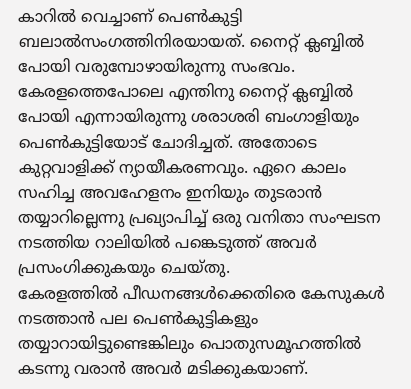കാറില്‍ വെച്ചാണ് പെണ്‍കുട്ടി ബലാല്‍സംഗത്തിനിരയായത്. നൈറ്റ് ക്ലബ്ബില്‍ പോയി വരുമ്പോഴായിരുന്നു സംഭവം. കേരളത്തെപോലെ എന്തിനു നൈറ്റ് ക്ലബ്ബില്‍ പോയി എന്നായിരുന്നു ശരാശരി ബംഗാളിയും പെണ്‍കുട്ടിയോട് ചോദിച്ചത്. അതോടെ കുറ്റവാളിക്ക് ന്യായീകരണവും. ഏറെ കാലം സഹിച്ച അവഹേളനം ഇനിയും തുടരാന്‍ തയ്യാറില്ലെന്നു പ്രഖ്യാപിച്ച് ഒരു വനിതാ സംഘടന നടത്തിയ റാലിയില്‍ പങ്കെടുത്ത് അവര്‍ പ്രസംഗിക്കുകയും ചെയ്തു.
കേരളത്തില്‍ പീഡനങ്ങള്‍ക്കെതിരെ കേസുകള്‍ നടത്താന്‍ പല പെണ്‍കുട്ടികളും തയ്യാറായിട്ടുണ്ടെങ്കിലും പൊതുസമൂഹത്തില്‍ കടന്നു വരാന്‍ അവര്‍ മടിക്കുകയാണ്.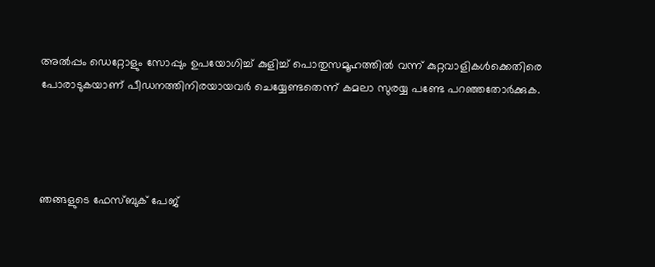അല്‍പ്പം ഡെറ്റോളും സോപ്പും ഉപയോഗിച്ച് കുളിച്ച് പൊതുസമൂഹത്തില്‍ വന്ന് കുറ്റവാളികള്‍ക്കെതിരെ പോരാടുകയാണ് പീഡനത്തിനിരയായവര്‍ ചെയ്യേണ്ടതെന്ന് കമലാ സുരയ്യ പണ്ടേ പറഞ്ഞതോര്‍ക്കുക.




ഞങ്ങളുടെ ഫേസ്ബുക് പേജ്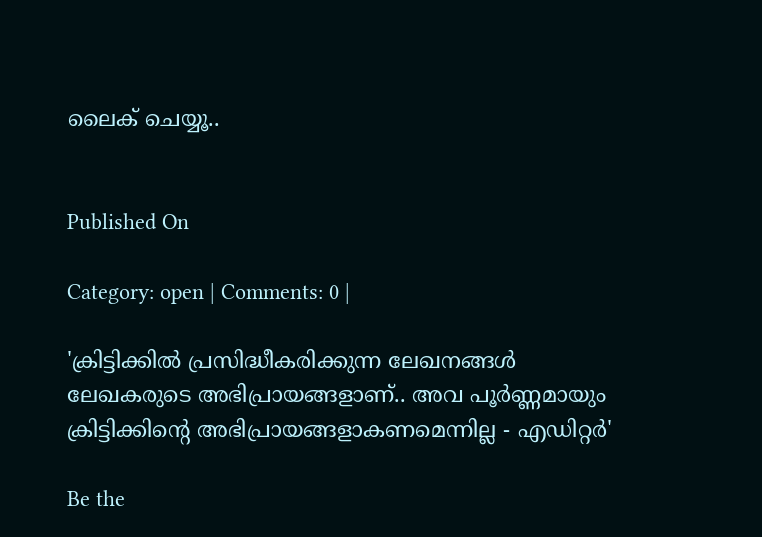ലൈക് ചെയ്യൂ..


Published On

Category: open | Comments: 0 |

'ക്രിട്ടിക്കില്‍ പ്രസിദ്ധീകരിക്കുന്ന ലേഖനങ്ങള്‍ ലേഖകരുടെ അഭിപ്രായങ്ങളാണ്.. അവ പൂര്‍ണ്ണമായും ക്രിട്ടിക്കിന്റെ അഭിപ്രായങ്ങളാകണമെന്നില്ല - എഡിറ്റര്‍'

Be the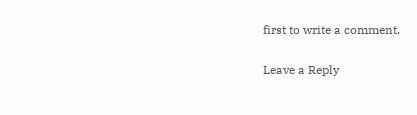first to write a comment.

Leave a Reply